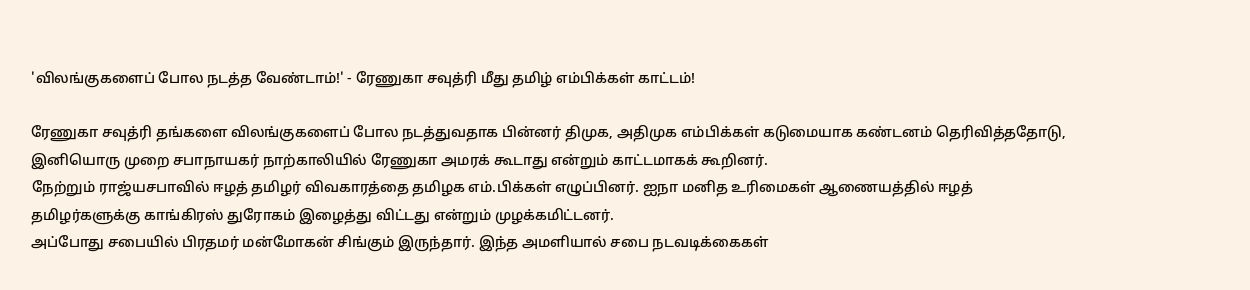'விலங்குகளைப் போல நடத்த வேண்டாம்!' - ரேணுகா சவுத்ரி மீது தமிழ் எம்பிக்கள் காட்டம்!

ரேணுகா சவுத்ரி தங்களை விலங்குகளைப் போல நடத்துவதாக பின்னர் திமுக, அதிமுக எம்பிக்கள் கடுமையாக கண்டனம் தெரிவித்ததோடு, இனியொரு முறை சபாநாயகர் நாற்காலியில் ரேணுகா அமரக் கூடாது என்றும் காட்டமாகக் கூறினர்.
நேற்றும் ராஜ்யசபாவில் ஈழத் தமிழர் விவகாரத்தை தமிழக எம்.பிக்கள் எழுப்பினர். ஐநா மனித உரிமைகள் ஆணையத்தில் ஈழத் தமிழர்களுக்கு காங்கிரஸ் துரோகம் இழைத்து விட்டது என்றும் முழக்கமிட்டனர்.
அப்போது சபையில் பிரதமர் மன்மோகன் சிங்கும் இருந்தார். இந்த அமளியால் சபை நடவடிக்கைகள்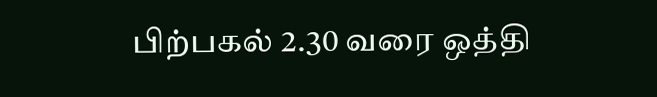பிற்பகல் 2.30 வரை ஒத்தி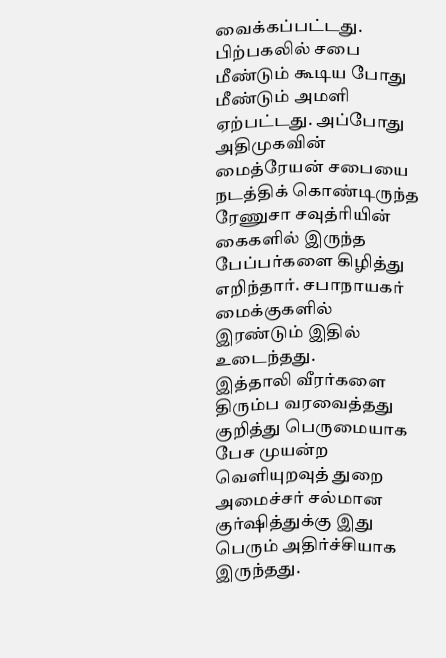வைக்கப்பட்டது. பிற்பகலில் சபை மீண்டும் கூடிய போது மீண்டும் அமளி ஏற்பட்டது. அப்போது அதிமுகவின் மைத்ரேயன் சபையை நடத்திக் கொண்டிருந்த ரேணுசா சவுத்ரியின் கைகளில் இருந்த பேப்பர்களை கிழித்து எறிந்தார். சபாநாயகர் மைக்குகளில் இரண்டும் இதில் உடைந்தது.
இத்தாலி வீரர்களை திரும்ப வரவைத்தது குறித்து பெருமையாக பேச முயன்ற வெளியுறவுத் துறை அமைச்சர் சல்மான குர்ஷித்துக்கு இது பெரும் அதிர்ச்சியாக இருந்தது.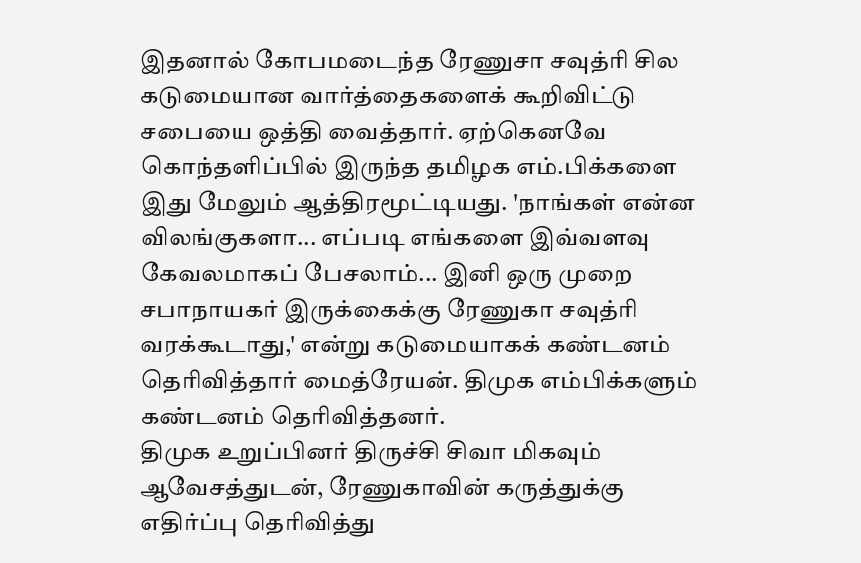இதனால் கோபமடைந்த ரேணுசா சவுத்ரி சில கடுமையான வார்த்தைகளைக் கூறிவிட்டு சபையை ஒத்தி வைத்தார். ஏற்கெனவே கொந்தளிப்பில் இருந்த தமிழக எம்.பிக்களை இது மேலும் ஆத்திரமூட்டியது. 'நாங்கள் என்ன விலங்குகளா... எப்படி எங்களை இவ்வளவு கேவலமாகப் பேசலாம்... இனி ஒரு முறை சபாநாயகர் இருக்கைக்கு ரேணுகா சவுத்ரி வரக்கூடாது,' என்று கடுமையாகக் கண்டனம் தெரிவித்தார் மைத்ரேயன். திமுக எம்பிக்களும் கண்டனம் தெரிவித்தனர்.
திமுக உறுப்பினர் திருச்சி சிவா மிகவும் ஆவேசத்துடன், ரேணுகாவின் கருத்துக்கு எதிர்ப்பு தெரிவித்து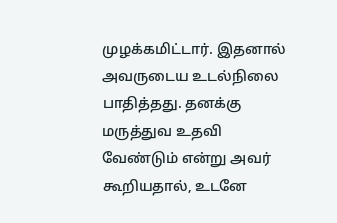முழக்கமிட்டார். இதனால் அவருடைய உடல்நிலை பாதித்தது. தனக்கு மருத்துவ உதவி வேண்டும் என்று அவர் கூறியதால், உடனே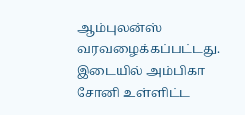ஆம்புலன்ஸ் வரவழைக்கப்பட்டது.
இடையில் அம்பிகா சோனி உள்ளிட்ட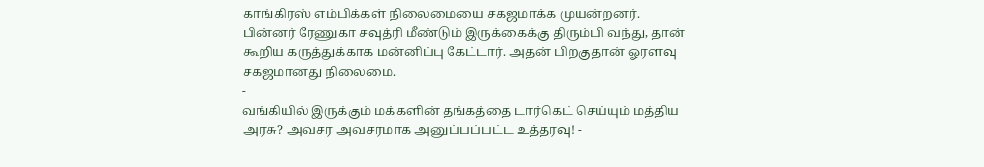காங்கிரஸ் எம்பிக்கள் நிலைமையை சகஜமாக்க முயன்றனர். பின்னர் ரேணுகா சவுத்ரி மீண்டும் இருக்கைக்கு திரும்பி வந்து, தான் கூறிய கருத்துக்காக மன்னிப்பு கேட்டார். அதன் பிறகுதான் ஓரளவு சகஜமானது நிலைமை.
-
வங்கியில் இருக்கும் மக்களின் தங்கத்தை டார்கெட் செய்யும் மத்திய அரசு? அவசர அவசரமாக அனுப்பப்பட்ட உத்தரவு! -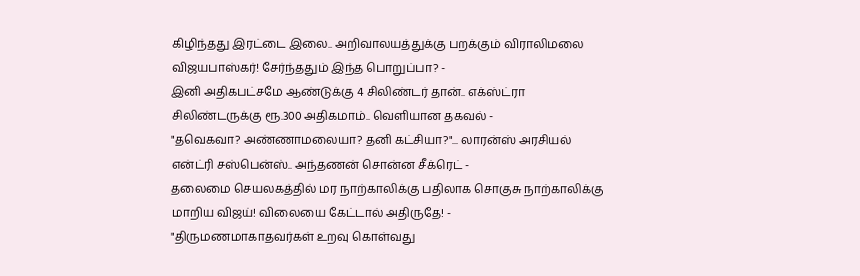கிழிந்தது இரட்டை இலை.. அறிவாலயத்துக்கு பறக்கும் விராலிமலை விஜயபாஸ்கர்! சேர்ந்ததும் இந்த பொறுப்பா? -
இனி அதிகபட்சமே ஆண்டுக்கு 4 சிலிண்டர் தான்.. எக்ஸ்ட்ரா சிலிண்டருக்கு ரூ.300 அதிகமாம்.. வெளியான தகவல் -
"தவெகவா? அண்ணாமலையா? தனி கட்சியா?"... லாரன்ஸ் அரசியல் என்ட்ரி சஸ்பென்ஸ்.. அந்தணன் சொன்ன சீக்ரெட் -
தலைமை செயலகத்தில் மர நாற்காலிக்கு பதிலாக சொகுசு நாற்காலிக்கு மாறிய விஜய்! விலையை கேட்டால் அதிருதே! -
"திருமணமாகாதவர்கள் உறவு கொள்வது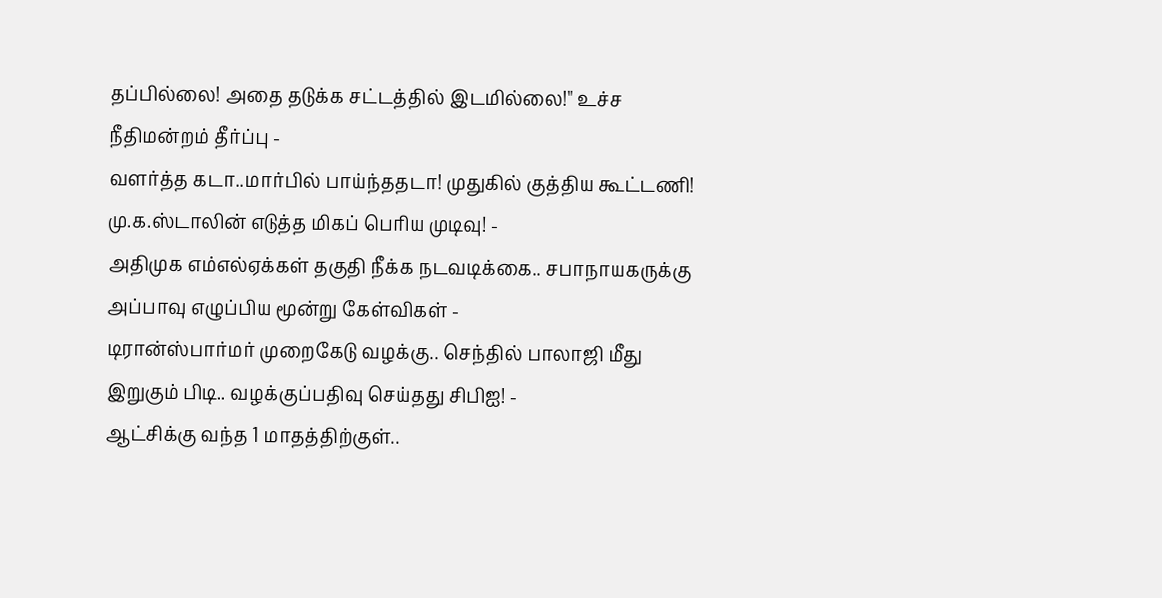தப்பில்லை! அதை தடுக்க சட்டத்தில் இடமில்லை!" உச்ச நீதிமன்றம் தீர்ப்பு -
வளர்த்த கடா..மார்பில் பாய்ந்ததடா! முதுகில் குத்திய கூட்டணி! மு.க.ஸ்டாலின் எடுத்த மிகப் பெரிய முடிவு! -
அதிமுக எம்எல்ஏக்கள் தகுதி நீக்க நடவடிக்கை.. சபாநாயகருக்கு அப்பாவு எழுப்பிய மூன்று கேள்விகள் -
டிரான்ஸ்பார்மர் முறைகேடு வழக்கு.. செந்தில் பாலாஜி மீது இறுகும் பிடி.. வழக்குப்பதிவு செய்தது சிபிஐ! -
ஆட்சிக்கு வந்த 1 மாதத்திற்குள்..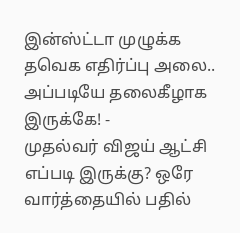இன்ஸ்ட்டா முழுக்க தவெக எதிர்ப்பு அலை.. அப்படியே தலைகீழாக இருக்கே! -
முதல்வர் விஜய் ஆட்சி எப்படி இருக்கு? ஒரே வார்த்தையில் பதில்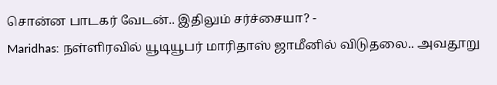சொன்ன பாடகர் வேடன்.. இதிலும் சர்ச்சையா? -
Maridhas: நள்ளிரவில் யூடியூபர் மாரிதாஸ் ஜாமீனில் விடுதலை.. அவதூறு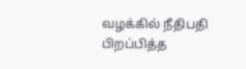வழக்கில் நீதிபதி பிறப்பித்த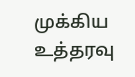முக்கிய உத்தரவு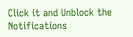Click it and Unblock the Notifications